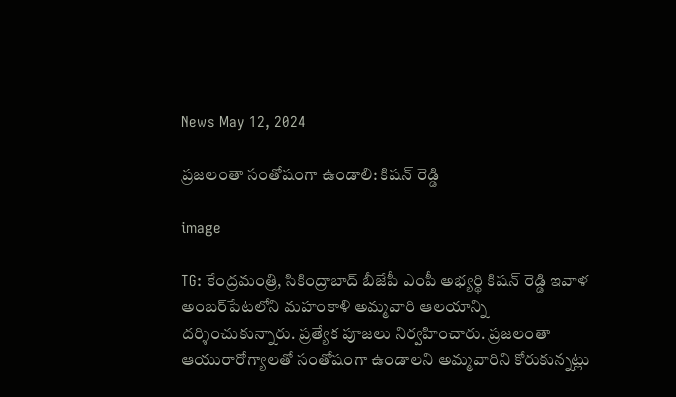News May 12, 2024

ప్రజలంతా సంతోషంగా ఉండాలి: కిషన్ రెడ్డి

image

TG: కేంద్రమంత్రి, సికింద్రాబాద్ బీజేపీ ఎంపీ అభ్యర్థి కిషన్ రెడ్డి ఇవాళ అంబర్‌పేటలోని మహంకాళి అమ్మవారి ఆలయాన్ని దర్శించుకున్నారు. ప్రత్యేక పూజలు నిర్వహించారు. ప్రజలంతా ఆయురారోగ్యాలతో సంతోషంగా ఉండాలని అమ్మవారిని కోరుకున్నట్లు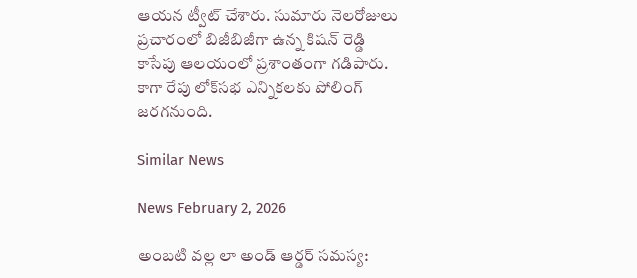ఆయన ట్వీట్ చేశారు. సుమారు నెలరోజులు ప్రచారంలో బిజీబిజీగా ఉన్న కిషన్ రెడ్డి కాసేపు ఆలయంలో ప్రశాంతంగా గడిపారు. కాగా రేపు లోక్‌సభ ఎన్నికలకు పోలింగ్ జరగనుంది.

Similar News

News February 2, 2026

అంబటి వల్ల లా అండ్ ఆర్డర్ సమస్య: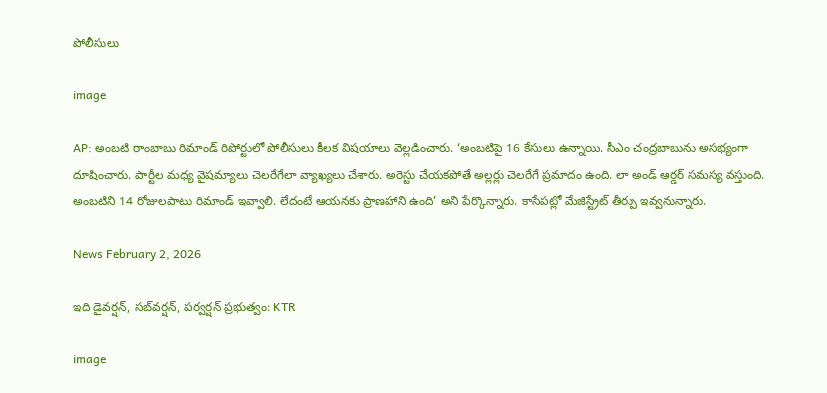పోలీసులు

image

AP: అంబటి రాంబాబు రిమాండ్ రిపోర్టులో పోలీసులు కీలక విషయాలు వెల్లడించారు. ‘అంబటిపై 16 కేసులు ఉన్నాయి. సీఎం చంద్రబాబును అసభ్యంగా దూషించారు. పార్టీల మధ్య వైషమ్యాలు చెలరేగేలా వ్యాఖ్యలు చేశారు. అరెస్టు చేయకపోతే అల్లర్లు చెలరేగే ప్రమాదం ఉంది. లా అండ్ ఆర్డర్ సమస్య వస్తుంది. అంబటిని 14 రోజులపాటు రిమాండ్ ఇవ్వాలి. లేదంటే ఆయనకు ప్రాణహాని ఉంది’ అని పేర్కొన్నారు. కాసేపట్లో మేజిస్ట్రేట్ తీర్పు ఇవ్వనున్నారు.

News February 2, 2026

ఇది డైవర్షన్, సబ్‌వర్షన్, పర్వర్షన్ ప్రభుత్వం: KTR

image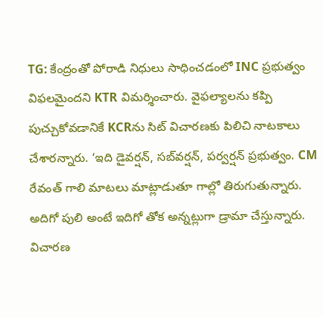TG: కేంద్రంతో పోరాడి నిధులు సాధించడంలో INC ప్రభుత్వం విఫలమైందని KTR విమర్శించారు. వైఫల్యాలను కప్పి పుచ్చుకోవడానికే KCRను సిట్ విచారణకు పిలిచి నాటకాలు చేశారన్నారు. ‘ఇది డైవర్షన్, సబ్‌వర్షన్, పర్వర్షన్ ప్రభుత్వం. CM రేవంత్ గాలి మాటలు మాట్లాడుతూ గాల్లో తిరుగుతున్నారు. అదిగో పులి అంటే ఇదిగో తోక అన్నట్లుగా డ్రామా చేస్తున్నారు. విచారణ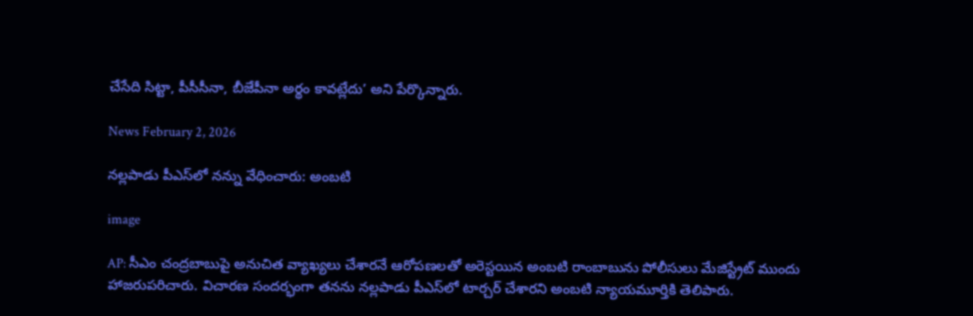చేసేది సిట్టా, పీసీసీనా, బీజేపీనా అర్థం కావట్లేదు’ అని పేర్కొన్నారు.

News February 2, 2026

నల్లపాడు పీఎస్‌లో నన్ను వేధించారు: అంబటి

image

AP: సీఎం చంద్రబాబుపై అనుచిత వ్యాఖ్యలు చేశారనే ఆరోపణలతో అరెస్టయిన అంబటి రాంబాబును పోలీసులు మేజిస్ట్రేట్ ముందు హాజరుపరిచారు. విచారణ సందర్భంగా తనను నల్లపాడు పీఎస్‌లో టార్చర్ చేశారని అంబటి న్యాయమూర్తికి తెలిపారు.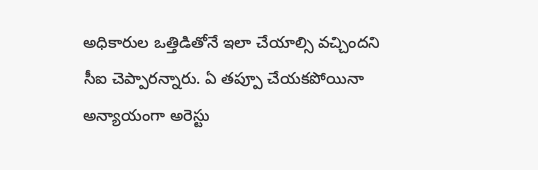అధికారుల ఒత్తిడితోనే ఇలా చేయాల్సి వచ్చిందని సీఐ చెప్పారన్నారు. ఏ తప్పూ చేయకపోయినా అన్యాయంగా అరెస్టు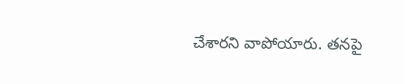చేశారని వాపోయారు. తనపై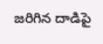జరిగిన దాడిపై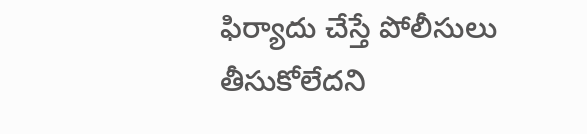ఫిర్యాదు చేస్తే పోలీసులు తీసుకోలేదని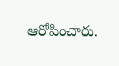ఆరోపించారు.